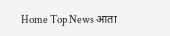Home Top News आता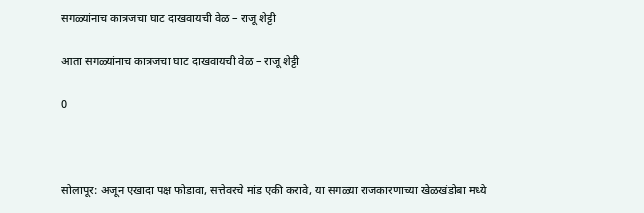सगळ्यांनाच कात्रजचा घाट दाखवायची वेळ – राजू शेट्टी

आता सगळ्यांनाच कात्रजचा घाट दाखवायची वेळ – राजू शेट्टी

0



सोलापूर: अजून एखादा पक्ष फोडावा, सत्तेवरचे मांड एकी करावे, या सगळ्या राजकारणाच्या खेळखंडोबा मध्ये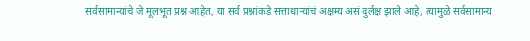सर्वसामान्यांचे जे मूलभूत प्रश्न आहेत, या सर्व प्रश्नांकडे सत्ताधाऱ्यांचं अक्षम्य असं दुर्लक्ष झाले आहे, त्यामुळे सर्वसामान्य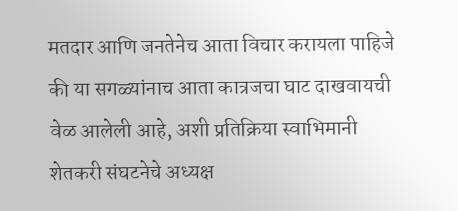मतदार आणि जनतेनेच आता विचार करायला पाहिजे की या सगळ्यांनाच आता कात्रजचा घाट दाखवायची वेळ आलेली आहे, अशी प्रतिक्रिया स्वाभिमानी शेतकरी संघटनेचे अध्यक्ष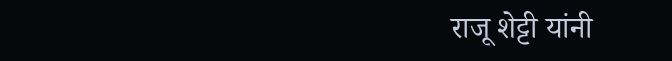राजू शेट्टी यांनी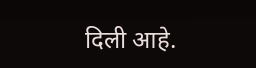दिली आहे.